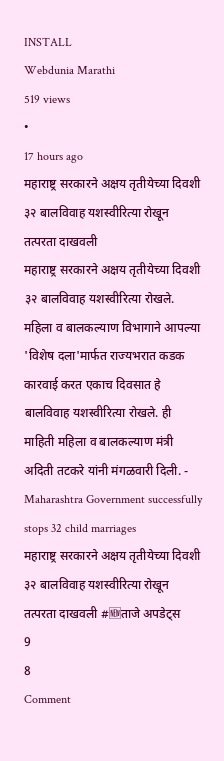INSTALL
Webdunia Marathi
519 views
•
17 hours ago
महाराष्ट्र सरकारने अक्षय तृतीयेच्या दिवशी ३२ बालविवाह यशस्वीरित्या रोखून तत्परता दाखवली
महाराष्ट्र सरकारने अक्षय तृतीयेच्या दिवशी ३२ बालविवाह यशस्वीरित्या रोखले. महिला व बालकल्याण विभागाने आपल्या 'विशेष दला'मार्फत राज्यभरात कडक कारवाई करत एकाच दिवसात हे बालविवाह यशस्वीरित्या रोखले. ही माहिती महिला व बालकल्याण मंत्री अदिती तटकरे यांनी मंगळवारी दिली. - Maharashtra Government successfully stops 32 child marriages
महाराष्ट्र सरकारने अक्षय तृतीयेच्या दिवशी ३२ बालविवाह यशस्वीरित्या रोखून तत्परता दाखवली #🆕ताजे अपडेट्स
9
8
Comment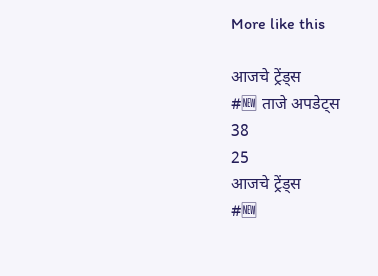More like this

आजचे ट्रेंड्स
#🆕 ताजे अपडेट्स
38
25
आजचे ट्रेंड्स
#🆕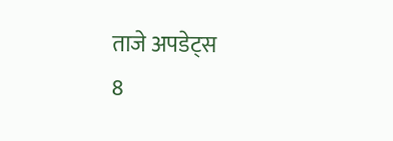ताजे अपडेट्स
8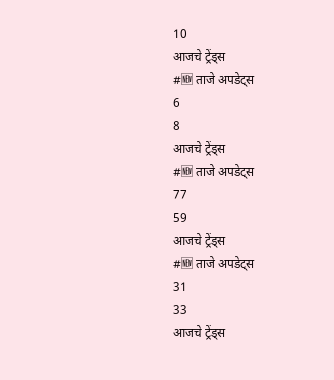10
आजचे ट्रेंड्स
#🆕 ताजे अपडेट्स
6
8
आजचे ट्रेंड्स
#🆕 ताजे अपडेट्स
77
59
आजचे ट्रेंड्स
#🆕 ताजे अपडेट्स
31
33
आजचे ट्रेंड्स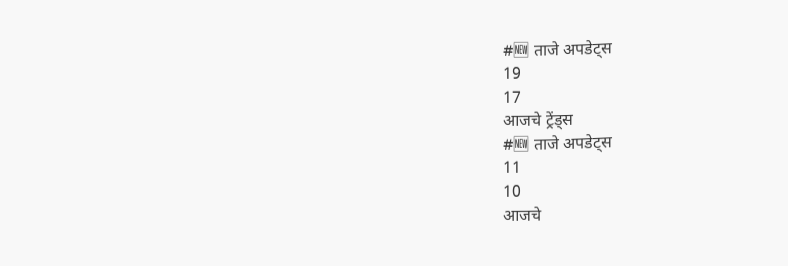#🆕 ताजे अपडेट्स
19
17
आजचे ट्रेंड्स
#🆕 ताजे अपडेट्स
11
10
आजचे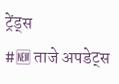ट्रेंड्स
#🆕 ताजे अपडेट्स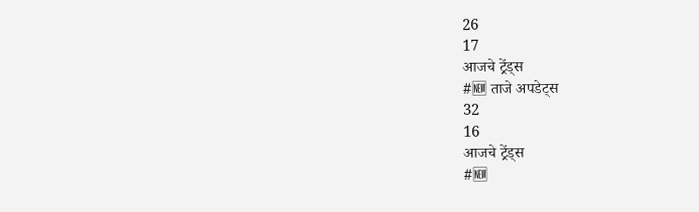26
17
आजचे ट्रेंड्स
#🆕 ताजे अपडेट्स
32
16
आजचे ट्रेंड्स
#🆕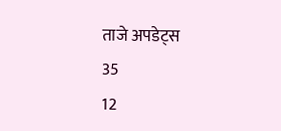ताजे अपडेट्स
35
12